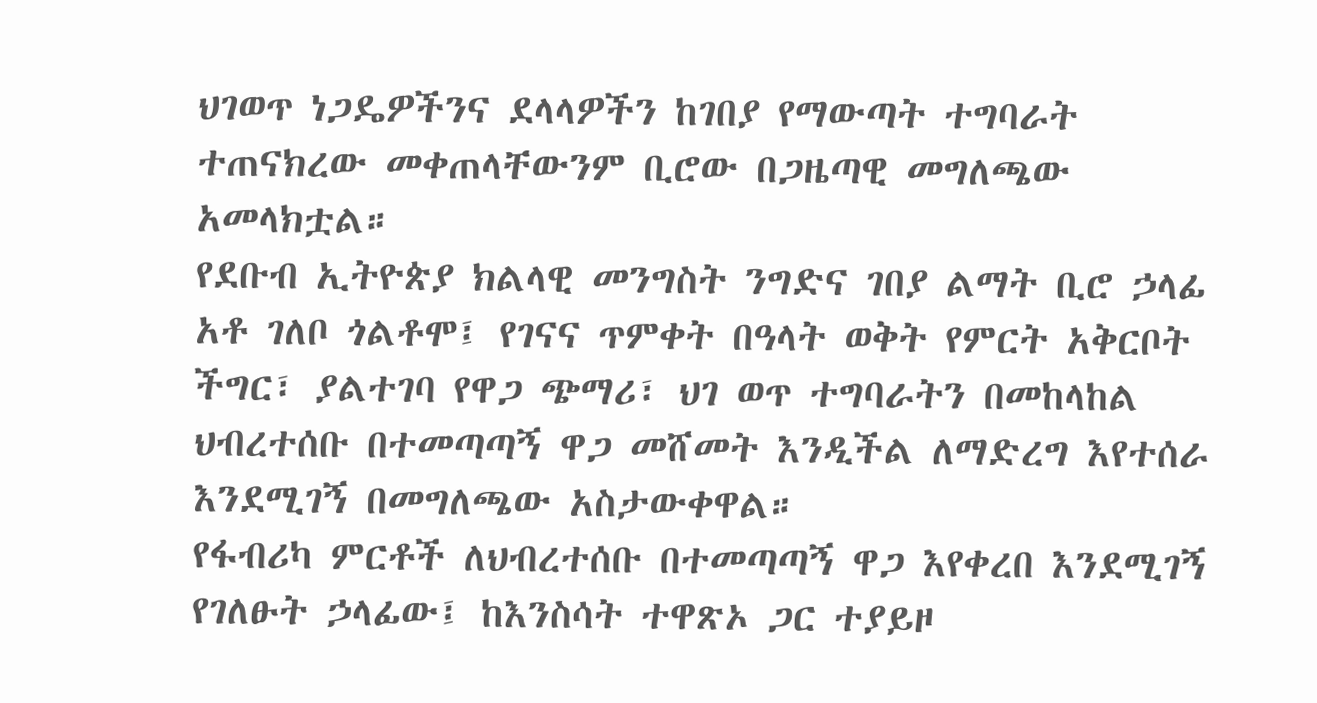ህገወጥ ነጋዴዎችንና ደላላዎችን ከገበያ የማውጣት ተግባራት ተጠናክረው መቀጠላቸውንም ቢሮው በጋዜጣዊ መግለጫው አመላክቷል።
የደቡብ ኢትዮጵያ ክልላዊ መንግስት ንግድና ገበያ ልማት ቢሮ ኃላፊ አቶ ገለቦ ጎልቶሞ፤ የገናና ጥምቀት በዓላት ወቅት የምርት አቅርቦት ችግር፣ ያልተገባ የዋጋ ጭማሪ፣ ህገ ወጥ ተግባራትን በመከላከል ህብረተሰቡ በተመጣጣኝ ዋጋ መሸመት እንዲችል ለማድረግ እየተሰራ እንደሚገኝ በመግለጫው አስታውቀዋል።
የፋብሪካ ምርቶች ለህብረተሰቡ በተመጣጣኝ ዋጋ እየቀረበ እንደሚገኝ የገለፁት ኃላፊው፤ ከእንስሳት ተዋጽኦ ጋር ተያይዞ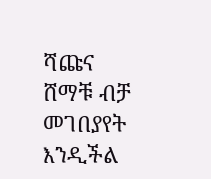ሻጩና ሸማቹ ብቻ መገበያየት እንዲችል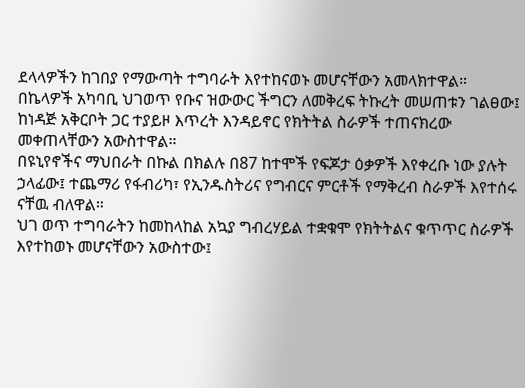ደላላዎችን ከገበያ የማውጣት ተግባራት እየተከናወኑ መሆናቸውን አመላክተዋል።
በኬላዎች አካባቢ ህገወጥ የቡና ዝውውር ችግርን ለመቅረፍ ትኩረት መሠጠቱን ገልፀው፤ ከነዳጅ አቅርቦት ጋር ተያይዞ እጥረት እንዳይኖር የክትትል ስራዎች ተጠናክረው መቀጠላቸውን አውስተዋል።
በዩኒየኖችና ማህበራት በኩል በክልሉ በ87 ከተሞች የፍጆታ ዕቃዎች እየቀረቡ ነው ያሉት ኃላፊው፤ ተጨማሪ የፋብሪካ፣ የኢንዱስትሪና የግብርና ምርቶች የማቅረብ ስራዎች እየተሰሩ ናቸዉ ብለዋል።
ህገ ወጥ ተግባራትን ከመከላከል አኳያ ግብረሃይል ተቋቁሞ የክትትልና ቁጥጥር ስራዎች እየተከወኑ መሆናቸውን አውስተው፤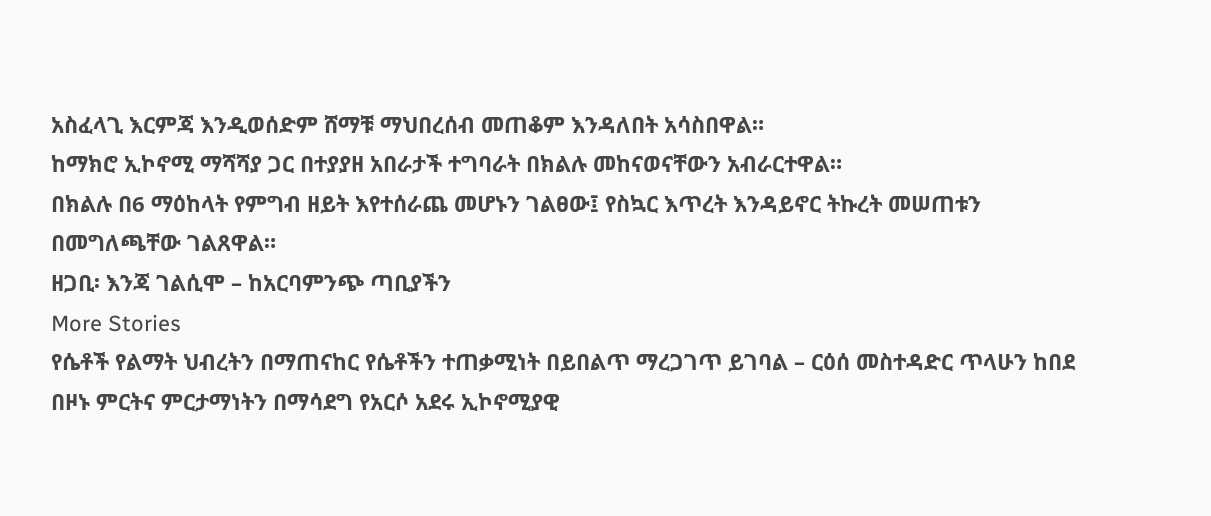አስፈላጊ እርምጃ እንዲወሰድም ሸማቹ ማህበረሰብ መጠቆም እንዳለበት አሳስበዋል።
ከማክሮ ኢኮኖሚ ማሻሻያ ጋር በተያያዘ አበራታች ተግባራት በክልሉ መከናወናቸውን አብራርተዋል።
በክልሉ በ6 ማዕከላት የምግብ ዘይት እየተሰራጨ መሆኑን ገልፀው፤ የስኳር እጥረት እንዳይኖር ትኩረት መሠጠቱን በመግለጫቸው ገልጸዋል።
ዘጋቢ፡ እንጃ ገልሲሞ – ከአርባምንጭ ጣቢያችን
More Stories
የሴቶች የልማት ህብረትን በማጠናከር የሴቶችን ተጠቃሚነት በይበልጥ ማረጋገጥ ይገባል – ርዕሰ መስተዳድር ጥላሁን ከበደ
በዞኑ ምርትና ምርታማነትን በማሳደግ የአርሶ አደሩ ኢኮኖሚያዊ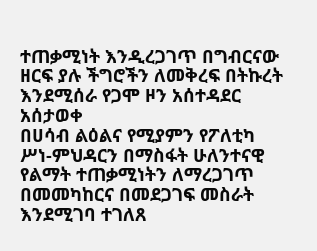ተጠቃሚነት እንዲረጋገጥ በግብርናው ዘርፍ ያሉ ችግሮችን ለመቅረፍ በትኩረት እንደሚሰራ የጋሞ ዞን አሰተዳደር አሰታወቀ
በሀሳብ ልዕልና የሚያምን የፖለቲካ ሥነ-ምህዳርን በማስፋት ሁለንተናዊ የልማት ተጠቃሚነትን ለማረጋገጥ በመመካከርና በመደጋገፍ መስራት እንደሚገባ ተገለጸ